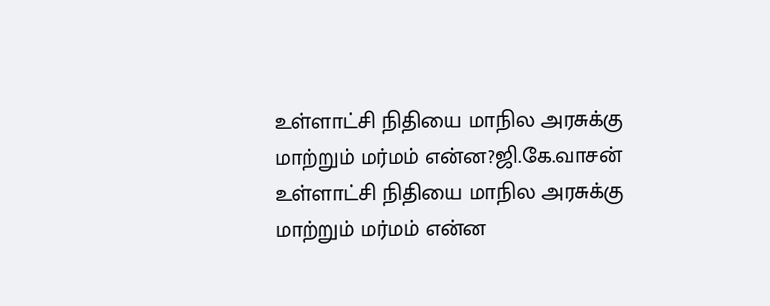உள்ளாட்சி நிதியை மாநில அரசுக்கு மாற்றும் மர்மம் என்ன?ஜி.கே.வாசன்
உள்ளாட்சி நிதியை மாநில அரசுக்கு மாற்றும் மர்மம் என்ன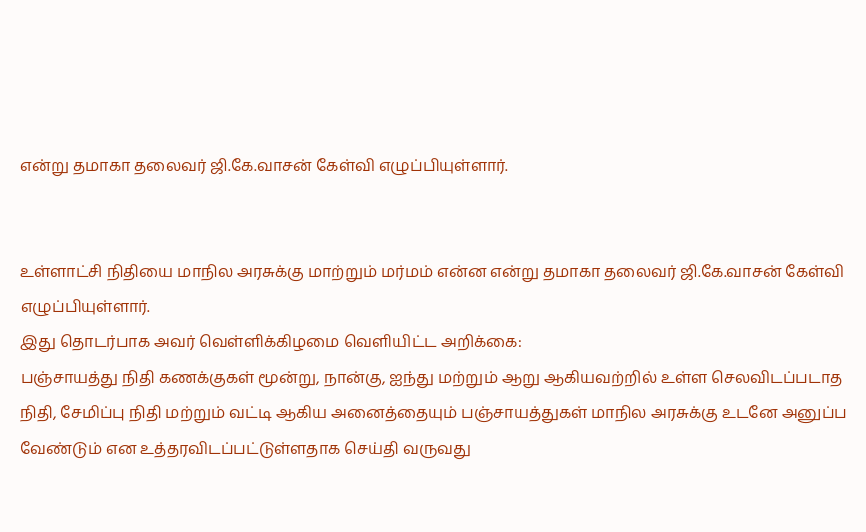என்று தமாகா தலைவர் ஜி.கே.வாசன் கேள்வி எழுப்பியுள்ளார்.


உள்ளாட்சி நிதியை மாநில அரசுக்கு மாற்றும் மர்மம் என்ன என்று தமாகா தலைவர் ஜி.கே.வாசன் கேள்வி எழுப்பியுள்ளார்.
இது தொடர்பாக அவர் வெள்ளிக்கிழமை வெளியிட்ட அறிக்கை:
பஞ்சாயத்து நிதி கணக்குகள் மூன்று, நான்கு, ஐந்து மற்றும் ஆறு ஆகியவற்றில் உள்ள செலவிடப்படாத நிதி, சேமிப்பு நிதி மற்றும் வட்டி ஆகிய அனைத்தையும் பஞ்சாயத்துகள் மாநில அரசுக்கு உடனே அனுப்ப வேண்டும் என உத்தரவிடப்பட்டுள்ளதாக செய்தி வருவது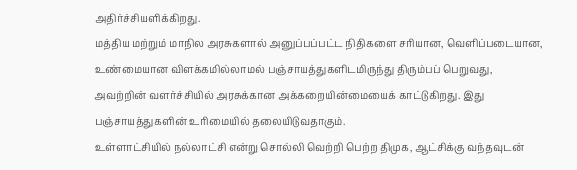அதிர்ச்சியளிக்கிறது.
மத்திய மற்றும் மாநில அரசுகளால் அனுப்பப்பட்ட நிதிகளை சரியான, வெளிப்படையான, உண்மையான விளக்கமில்லாமல் பஞ்சாயத்துகளிடமிருந்து திரும்பப் பெறுவது, அவற்றின் வளர்ச்சியில் அரசுக்கான அக்கறையின்மையைக் காட்டுகிறது. இது பஞ்சாயத்துகளின் உரிமையில் தலையிடுவதாகும்.
உள்ளாட்சியில் நல்லாட்சி என்று சொல்லி வெற்றி பெற்ற திமுக, ஆட்சிக்கு வந்தவுடன்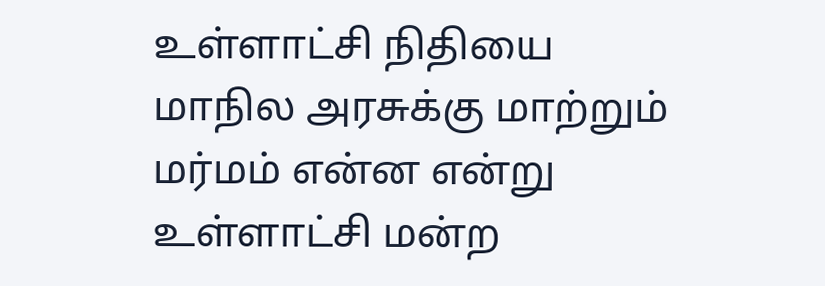உள்ளாட்சி நிதியை மாநில அரசுக்கு மாற்றும் மர்மம் என்ன என்று உள்ளாட்சி மன்ற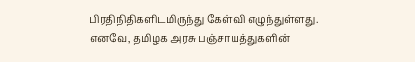பிரதிநிதிகளிடமிருந்து கேள்வி எழுந்துள்ளது.
எனவே, தமிழக அரசு பஞ்சாயத்துகளின்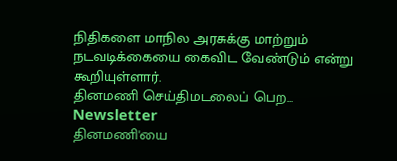நிதிகளை மாநில அரசுக்கு மாற்றும் நடவடிக்கையை கைவிட வேண்டும் என்று கூறியுள்ளார்.
தினமணி செய்திமடலைப் பெற... Newsletter
தினமணி'யை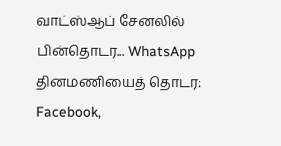வாட்ஸ்ஆப் சேனலில் பின்தொடர... WhatsApp
தினமணியைத் தொடர: Facebook,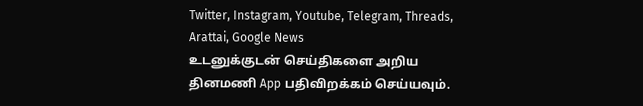Twitter, Instagram, Youtube, Telegram, Threads, Arattai, Google News
உடனுக்குடன் செய்திகளை அறிய தினமணி App பதிவிறக்கம் செய்யவும்.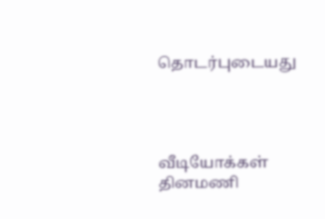தொடர்புடையது




வீடியோக்கள்
தினமணி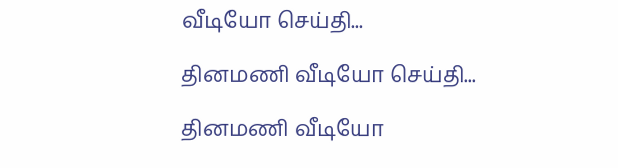வீடியோ செய்தி...

தினமணி வீடியோ செய்தி...

தினமணி வீடியோ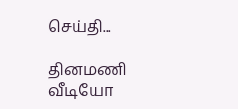செய்தி...

தினமணி வீடியோ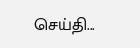செய்தி...